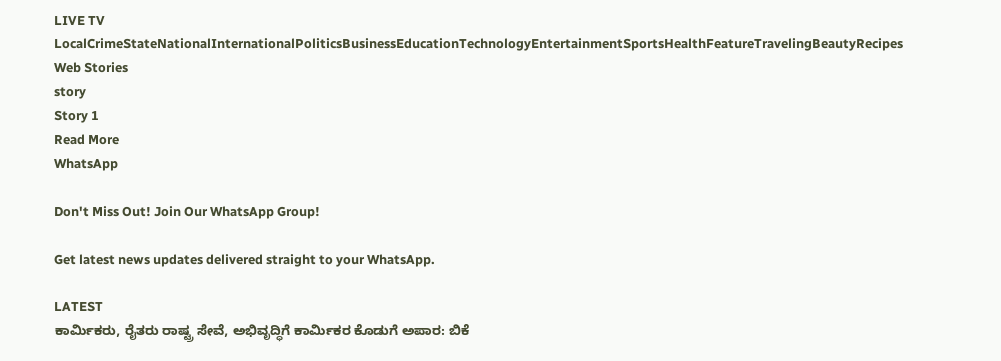LIVE TV LocalCrimeStateNationalInternationalPoliticsBusinessEducationTechnologyEntertainmentSportsHealthFeatureTravelingBeautyRecipes
Web Stories
story
Story 1
Read More
WhatsApp

Don't Miss Out! Join Our WhatsApp Group!

Get latest news updates delivered straight to your WhatsApp.

LATEST
ಕಾರ್ಮಿಕರು, ರೈತರು ರಾಷ್ಟ್ರ ಸೇವೆ, ಅಭಿವೃದ್ಧಿಗೆ ಕಾರ್ಮಿಕರ ಕೊಡುಗೆ ಅಪಾರ: ಬಿಕೆ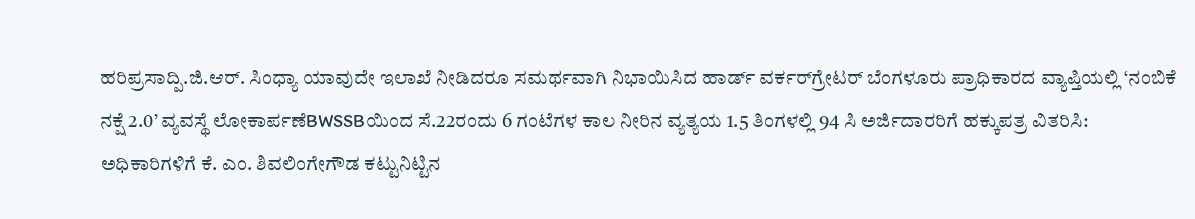ಹರಿಪ್ರಸಾದ್ಪಿ.ಜಿ.ಆರ್. ಸಿಂಧ್ಯಾ ಯಾವುದೇ ಇಲಾಖೆ ನೀಡಿದರೂ ಸಮರ್ಥವಾಗಿ ನಿಭಾಯಿಸಿದ ಹಾರ್ಡ್ ವರ್ಕರ್‌ಗ್ರೇಟರ್ ಬೆಂಗಳೂರು ಪ್ರಾಧಿಕಾರದ ವ್ಯಾಪ್ತಿಯಲ್ಲಿ ‘ನಂಬಿಕೆ ನಕ್ಷೆ 2.0’ ವ್ಯವಸ್ಥೆ ಲೋಕಾರ್ಪಣೆBWSSBಯಿಂದ ಸೆ.22ರಂದು 6 ಗಂಟೆಗಳ ಕಾಲ ನೀರಿನ ವ್ಯತ್ಯಯ 1.5 ತಿಂಗಳಲ್ಲಿ 94 ಸಿ ಅರ್ಜಿದಾರರಿಗೆ ಹಕ್ಕುಪತ್ರ ವಿತರಿಸಿ: ಅಧಿಕಾರಿಗಳಿಗೆ ಕೆ. ಎಂ. ಶಿವಲಿಂಗೇಗೌಡ ಕಟ್ಟುನಿಟ್ಟಿನ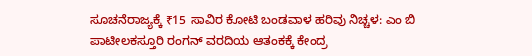ಸೂಚನೆರಾಜ್ಯಕ್ಕೆ ₹15 ಸಾವಿರ ಕೋಟಿ ಬಂಡವಾಳ ಹರಿವು ನಿಚ್ಚಳ: ಎಂ ಬಿ ಪಾಟೀಲಕಸ್ತೂರಿ ರಂಗನ್‌ ವರದಿಯ ಆತಂಕಕ್ಕೆ ಕೇಂದ್ರ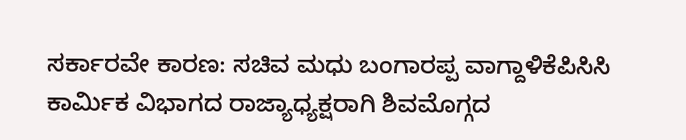ಸರ್ಕಾರವೇ ಕಾರಣ: ಸಚಿವ ಮಧು ಬಂಗಾರಪ್ಪ ವಾಗ್ದಾಳಿಕೆಪಿಸಿಸಿ ಕಾರ್ಮಿಕ ವಿಭಾಗದ ರಾಜ್ಯಾಧ್ಯಕ್ಷರಾಗಿ ಶಿವಮೊಗ್ಗದ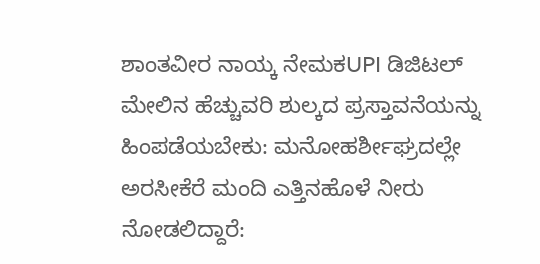ಶಾಂತವೀರ ನಾಯ್ಕ ನೇಮಕUPI ಡಿಜಿಟಲ್  ಮೇಲಿನ ಹೆಚ್ಚುವರಿ ಶುಲ್ಕದ ಪ್ರಸ್ತಾವನೆಯನ್ನು ಹಿಂಪಡೆಯಬೇಕು: ಮನೋಹರ್ಶೀಘ್ರದಲ್ಲೇ ಅರಸೀಕೆರೆ ಮಂದಿ ಎತ್ತಿನಹೊಳೆ ನೀರು ನೋಡಲಿದ್ದಾರೆ: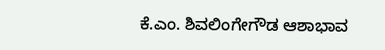ಕೆ.ಎಂ. ಶಿವಲಿಂಗೇಗೌಡ ಆಶಾಭಾವ